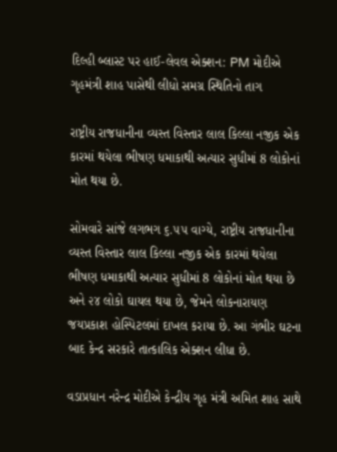દિલ્હી બ્લાસ્ટ પર હાઈ-લેવલ એક્શન: PM મોદીએ ગૃહમંત્રી શાહ પાસેથી લીધો સમગ્ર સ્થિતિનો તાગ

રાષ્ટ્રીય રાજધાનીના વ્યસ્ત વિસ્તાર લાલ કિલ્લા નજીક એક કારમાં થયેલા ભીષણ ધમાકાથી અત્યાર સુધીમાં 8 લોકોનાં મોત થયા છે.

સોમવારે સાંજે લગભગ ૬.૫૫ વાગ્યે, રાષ્ટ્રીય રાજધાનીના વ્યસ્ત વિસ્તાર લાલ કિલ્લા નજીક એક કારમાં થયેલા ભીષણ ધમાકાથી અત્યાર સુધીમાં 8 લોકોનાં મોત થયા છે અને ૨૪ લોકો ઘાયલ થયા છે, જેમને લોકનારાયણ જયપ્રકાશ હોસ્પિટલમાં દાખલ કરાયા છે. આ ગંભીર ઘટના બાદ કેન્દ્ર સરકારે તાત્કાલિક એક્શન લીધા છે.

વડાપ્રધાન નરેન્દ્ર મોદીએ કેન્દ્રીય ગૃહ મંત્રી અમિત શાહ સાથે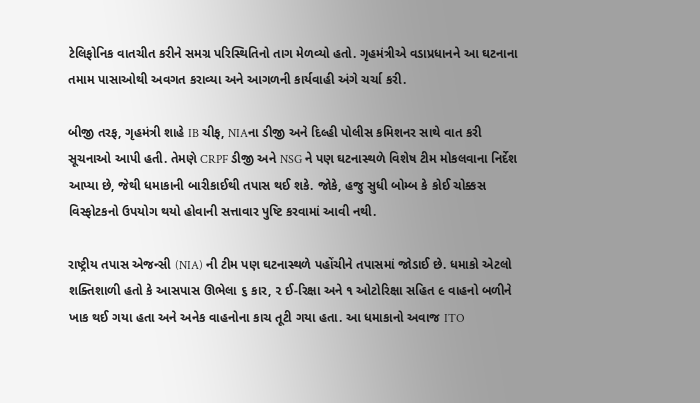ટેલિફોનિક વાતચીત કરીને સમગ્ર પરિસ્થિતિનો તાગ મેળવ્યો હતો. ગૃહમંત્રીએ વડાપ્રધાનને આ ઘટનાના તમામ પાસાઓથી અવગત કરાવ્યા અને આગળની કાર્યવાહી અંગે ચર્ચા કરી.

બીજી તરફ, ગૃહમંત્રી શાહે IB ચીફ, NIAના ડીજી અને દિલ્હી પોલીસ કમિશનર સાથે વાત કરી સૂચનાઓ આપી હતી. તેમણે CRPF ડીજી અને NSG ને પણ ઘટનાસ્થળે વિશેષ ટીમ મોકલવાના નિર્દેશ આપ્યા છે, જેથી ધમાકાની બારીકાઈથી તપાસ થઈ શકે. જોકે, હજુ સુધી બોમ્બ કે કોઈ ચોક્કસ વિસ્ફોટકનો ઉપયોગ થયો હોવાની સત્તાવાર પુષ્ટિ કરવામાં આવી નથી.

રાષ્ટ્રીય તપાસ એજન્સી (NIA) ની ટીમ પણ ઘટનાસ્થળે પહોંચીને તપાસમાં જોડાઈ છે. ધમાકો એટલો શક્તિશાળી હતો કે આસપાસ ઊભેલા ૬ કાર, ૨ ઈ-રિક્ષા અને ૧ ઓટોરિક્ષા સહિત ૯ વાહનો બળીને ખાક થઈ ગયા હતા અને અનેક વાહનોના કાચ તૂટી ગયા હતા. આ ધમાકાનો અવાજ ITO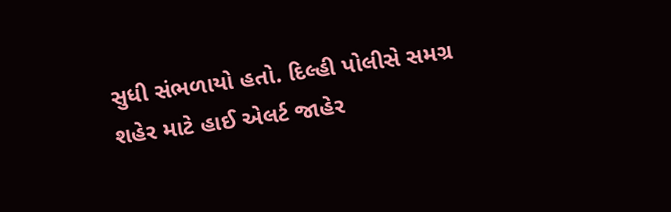સુધી સંભળાયો હતો. દિલ્હી પોલીસે સમગ્ર શહેર માટે હાઈ એલર્ટ જાહેર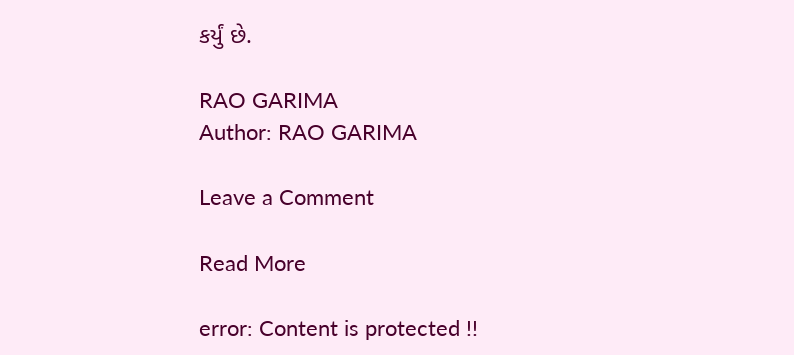કર્યું છે.

RAO GARIMA
Author: RAO GARIMA

Leave a Comment

Read More

error: Content is protected !!